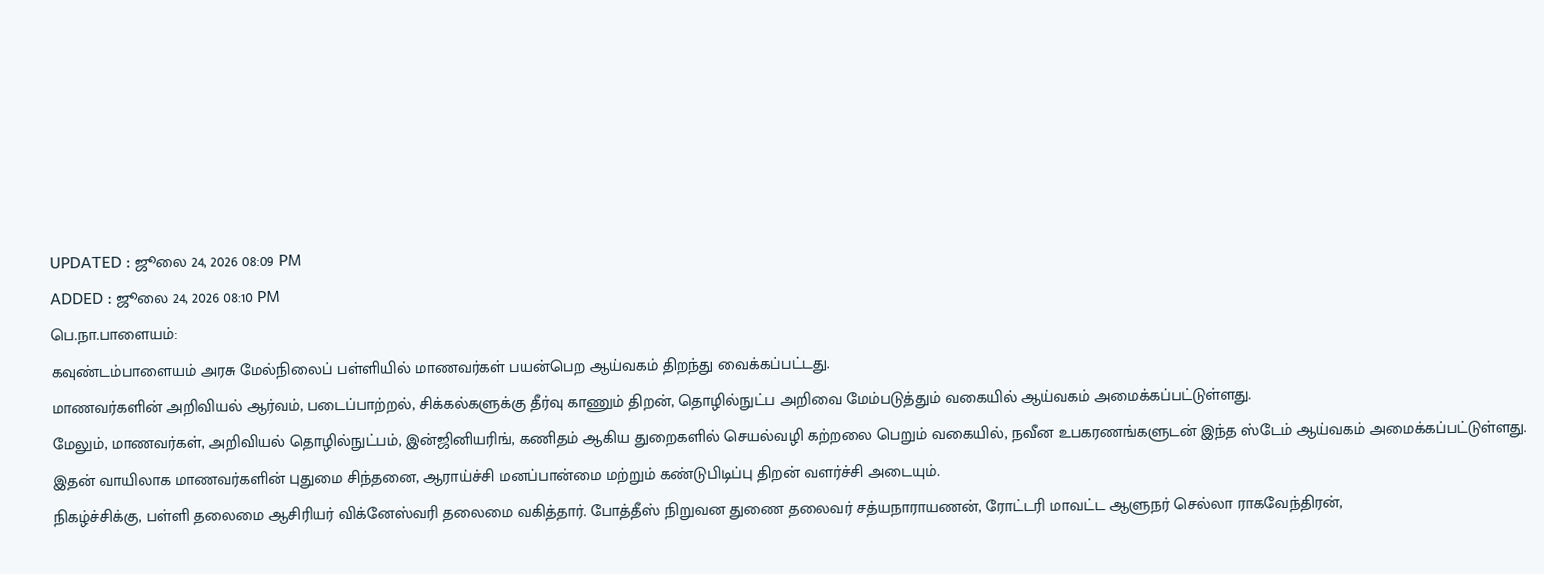UPDATED : ஜூலை 24, 2026 08:09 PM
ADDED : ஜூலை 24, 2026 08:10 PM
பெ.நா.பாளையம்:
கவுண்டம்பாளையம் அரசு மேல்நிலைப் பள்ளியில் மாணவர்கள் பயன்பெற ஆய்வகம் திறந்து வைக்கப்பட்டது.
மாணவர்களின் அறிவியல் ஆர்வம், படைப்பாற்றல், சிக்கல்களுக்கு தீர்வு காணும் திறன், தொழில்நுட்ப அறிவை மேம்படுத்தும் வகையில் ஆய்வகம் அமைக்கப்பட்டுள்ளது.
மேலும், மாணவர்கள், அறிவியல் தொழில்நுட்பம், இன்ஜினியரிங், கணிதம் ஆகிய துறைகளில் செயல்வழி கற்றலை பெறும் வகையில், நவீன உபகரணங்களுடன் இந்த ஸ்டேம் ஆய்வகம் அமைக்கப்பட்டுள்ளது. இதன் வாயிலாக மாணவர்களின் புதுமை சிந்தனை, ஆராய்ச்சி மனப்பான்மை மற்றும் கண்டுபிடிப்பு திறன் வளர்ச்சி அடையும்.
நிகழ்ச்சிக்கு, பள்ளி தலைமை ஆசிரியர் விக்னேஸ்வரி தலைமை வகித்தார். போத்தீஸ் நிறுவன துணை தலைவர் சத்யநாராயணன், ரோட்டரி மாவட்ட ஆளுநர் செல்லா ராகவேந்திரன்,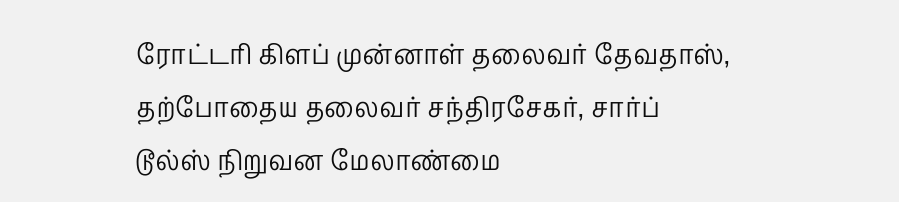ரோட்டரி கிளப் முன்னாள் தலைவர் தேவதாஸ், தற்போதைய தலைவர் சந்திரசேகர், சார்ப் டூல்ஸ் நிறுவன மேலாண்மை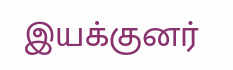இயக்குனர்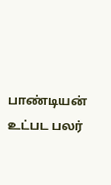பாண்டியன் உட்பட பலர்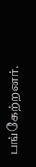பங்கேற்றனர்.